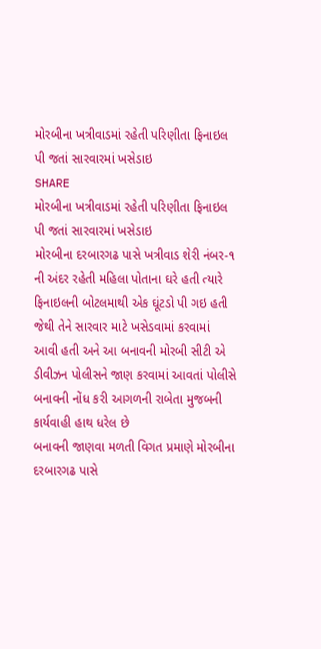મોરબીના ખત્રીવાડમાં રહેતી પરિણીતા ફિનાઇલ પી જતાં સારવારમાં ખસેડાઇ
SHARE
મોરબીના ખત્રીવાડમાં રહેતી પરિણીતા ફિનાઇલ પી જતાં સારવારમાં ખસેડાઇ
મોરબીના દરબારગઢ પાસે ખત્રીવાડ શેરી નંબર-૧ ની અંદર રહેતી મહિલા પોતાના ઘરે હતી ત્યારે ફિનાઇલની બોટલમાથી એક ઘૂંટડો પી ગઇ હતી જેથી તેને સારવાર માટે ખસેડવામાં કરવામાં આવી હતી અને આ બનાવની મોરબી સીટી એ ડીવીઝન પોલીસને જાણ કરવામાં આવતાં પોલીસે બનાવની નોંધ કરી આગળની રાબેતા મુજબની કાર્યવાહી હાથ ધરેલ છે
બનાવની જાણવા મળતી વિગત પ્રમાણે મોરબીના દરબારગઢ પાસે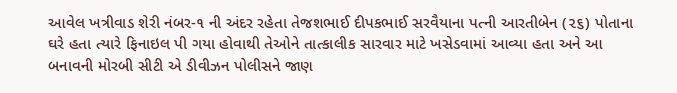આવેલ ખત્રીવાડ શેરી નંબર-૧ ની અંદર રહેતા તેજશભાઈ દીપકભાઈ સરવૈયાના પત્ની આરતીબેન (૨૬) પોતાના ઘરે હતા ત્યારે ફિનાઇલ પી ગયા હોવાથી તેઓને તાત્કાલીક સારવાર માટે ખસેડવામાં આવ્યા હતા અને આ બનાવની મોરબી સીટી એ ડીવીઝન પોલીસને જાણ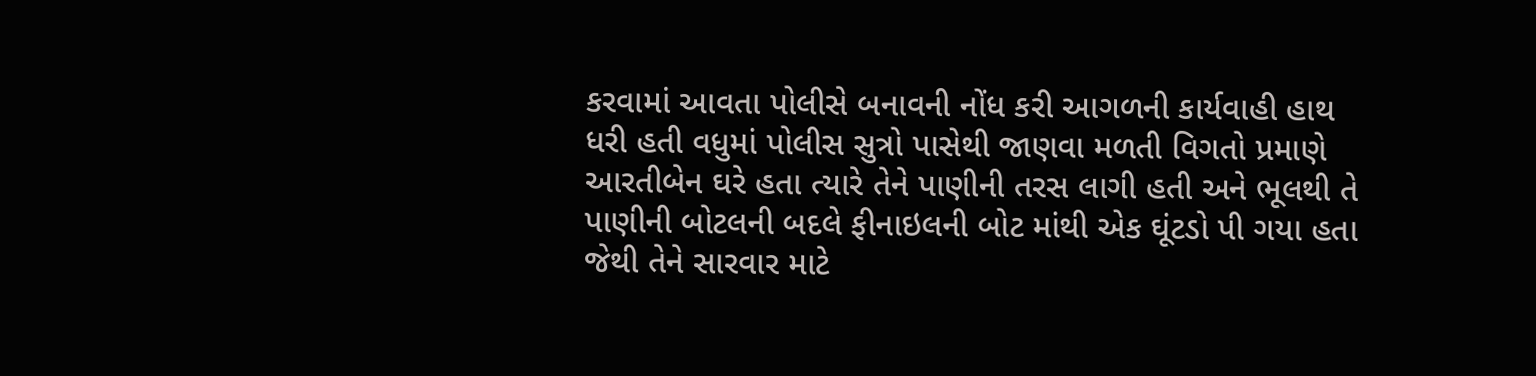કરવામાં આવતા પોલીસે બનાવની નોંધ કરી આગળની કાર્યવાહી હાથ ધરી હતી વધુમાં પોલીસ સુત્રો પાસેથી જાણવા મળતી વિગતો પ્રમાણે આરતીબેન ઘરે હતા ત્યારે તેને પાણીની તરસ લાગી હતી અને ભૂલથી તે પાણીની બોટલની બદલે ફીનાઇલની બોટ માંથી એક ઘૂંટડો પી ગયા હતા જેથી તેને સારવાર માટે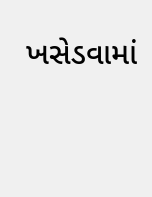ખસેડવામાં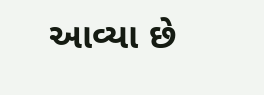આવ્યા છે